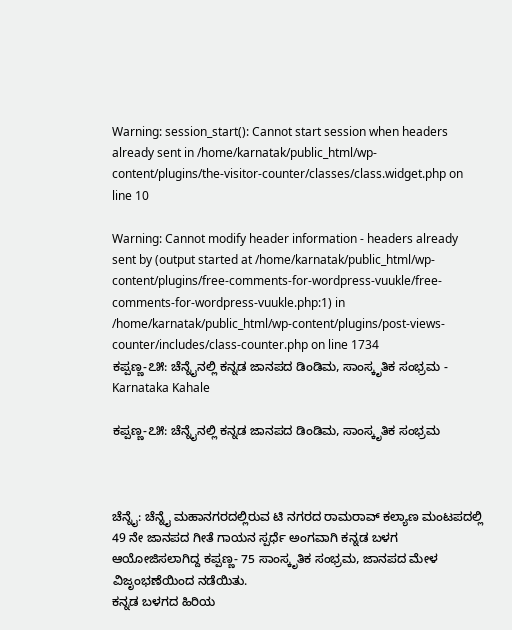Warning: session_start(): Cannot start session when headers already sent in /home/karnatak/public_html/wp-content/plugins/the-visitor-counter/classes/class.widget.php on line 10

Warning: Cannot modify header information - headers already sent by (output started at /home/karnatak/public_html/wp-content/plugins/free-comments-for-wordpress-vuukle/free-comments-for-wordpress-vuukle.php:1) in /home/karnatak/public_html/wp-content/plugins/post-views-counter/includes/class-counter.php on line 1734
ಕಪ್ಪಣ್ಣ-೭೫: ಚೆನ್ನೈನಲ್ಲಿ ಕನ್ನಡ ಜಾನಪದ ಡಿಂಡಿಮ, ಸಾಂಸ್ಕೃತಿಕ ಸಂಭ್ರಮ - Karnataka Kahale

ಕಪ್ಪಣ್ಣ-೭೫: ಚೆನ್ನೈನಲ್ಲಿ ಕನ್ನಡ ಜಾನಪದ ಡಿಂಡಿಮ, ಸಾಂಸ್ಕೃತಿಕ ಸಂಭ್ರಮ



ಚೆನ್ನೈ: ಚೆನ್ನೈ ಮಹಾನಗರದಲ್ಲಿರುವ ಟಿ ನಗರದ ರಾಮರಾವ್ ಕಲ್ಯಾಣ ಮಂಟಪದಲ್ಲಿ 49 ನೇ ಜಾನಪದ ಗೀತೆ ಗಾಯನ ಸ್ಪರ್ಧೆ ಅಂಗವಾಗಿ ಕನ್ನಡ ಬಳಗ ಆಯೋಜಿಸಲಾಗಿದ್ದ ಕಪ್ಪಣ್ಣ- 75 ಸಾಂಸ್ಕೃತಿಕ ಸಂಭ್ರಮ, ಜಾನಪದ ಮೇಳ ವಿಜೃಂಭಣೆಯಿಂದ ನಡೆಯಿತು.
ಕನ್ನಡ ಬಳಗದ ಹಿರಿಯ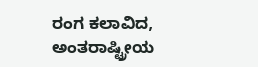ರಂಗ ಕಲಾವಿದ, ಅಂತರಾಷ್ಟ್ರೀಯ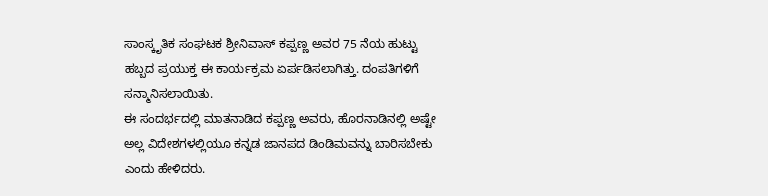ಸಾಂಸ್ಕೃತಿಕ ಸಂಘಟಕ ಶ್ರೀನಿವಾಸ್ ಕಪ್ಪಣ್ಣ ಅವರ 75 ನೆಯ ಹುಟ್ಟು ಹಬ್ಬದ ಪ್ರಯುಕ್ತ ಈ ಕಾರ್ಯಕ್ರಮ ಏರ್ಪಡಿಸಲಾಗಿತ್ತು. ದಂಪತಿಗಳಿಗೆ ಸನ್ಮಾನಿಸಲಾಯಿತು.
ಈ ಸಂದರ್ಭದಲ್ಲಿ ಮಾತನಾಡಿದ ಕಪ್ಪಣ್ಣ ಅವರು, ಹೊರನಾಡಿನಲ್ಲಿ ಅಷ್ಟೇ ಅಲ್ಲ ವಿದೇಶಗಳಲ್ಲಿಯೂ ಕನ್ನಡ ಜಾನಪದ ಡಿಂಡಿಮವನ್ನು ಬಾರಿಸಬೇಕು ಎಂದು ಹೇಳಿದರು.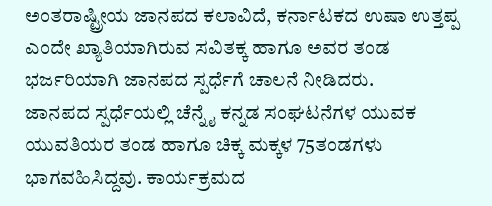ಅಂತರಾಷ್ಟ್ರೀಯ ಜಾನಪದ ಕಲಾವಿದೆ, ಕರ್ನಾಟಕದ ಉಷಾ ಉತ್ತಪ್ಪ ಎಂದೇ ಖ್ಯಾತಿಯಾಗಿರುವ ಸವಿತಕ್ಕ ಹಾಗೂ ಅವರ ತಂಡ ಭರ್ಜರಿಯಾಗಿ ಜಾನಪದ ಸ್ಪರ್ಧೆಗೆ ಚಾಲನೆ ನೀಡಿದರು.
ಜಾನಪದ ಸ್ಪರ್ಧೆಯಲ್ಲಿ ಚೆನ್ನೈ ಕನ್ನಡ ಸಂಘಟನೆಗಳ ಯುವಕ ಯುವತಿಯರ ತಂಡ ಹಾಗೂ ಚಿಕ್ಕ ಮಕ್ಕಳ 75ತಂಡಗಳು ಭಾಗವಹಿಸಿದ್ದವು. ಕಾರ್ಯಕ್ರಮದ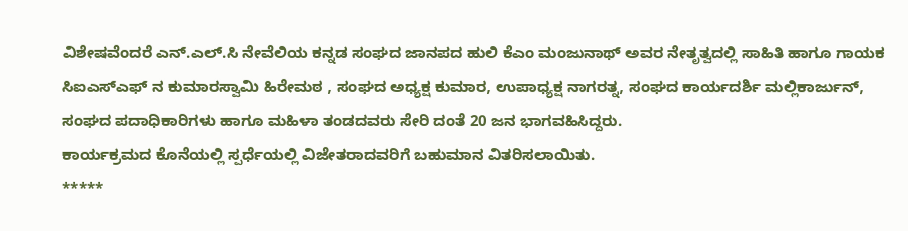ವಿಶೇಷವೆಂದರೆ ಎನ್.ಎಲ್.ಸಿ ನೇವೆಲಿಯ ಕನ್ನಡ ಸಂಘದ ಜಾನಪದ ಹುಲಿ ಕೆಎಂ ಮಂಜುನಾಥ್ ಅವರ ನೇತೃತ್ವದಲ್ಲಿ ಸಾಹಿತಿ ಹಾಗೂ ಗಾಯಕ ಸಿಐಎಸ್ಎಫ್ ನ ಕುಮಾರಸ್ವಾಮಿ ಹಿರೇಮಠ , ಸಂಘದ ಅಧ್ಯಕ್ಷ ಕುಮಾರ, ಉಪಾಧ್ಯಕ್ಷ ನಾಗರತ್ನ, ಸಂಘದ ಕಾರ್ಯದರ್ಶಿ ಮಲ್ಲಿಕಾರ್ಜುನ್, ಸಂಘದ ಪದಾಧಿಕಾರಿಗಳು ಹಾಗೂ ಮಹಿಳಾ ತಂಡದವರು ಸೇರಿ ದಂತೆ 20 ಜನ ಭಾಗವಹಿಸಿದ್ದರು.
ಕಾರ್ಯಕ್ರಮದ ಕೊನೆಯಲ್ಲಿ ಸ್ಪರ್ಧೆಯಲ್ಲಿ ವಿಜೇತರಾದವರಿಗೆ ಬಹುಮಾನ ವಿತರಿಸಲಾಯಿತು.
*****